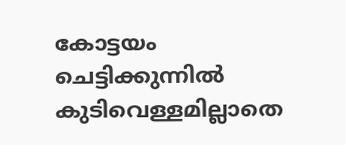കോട്ടയം ചെട്ടിക്കുന്നിൽ കുടിവെള്ളമില്ലാതെ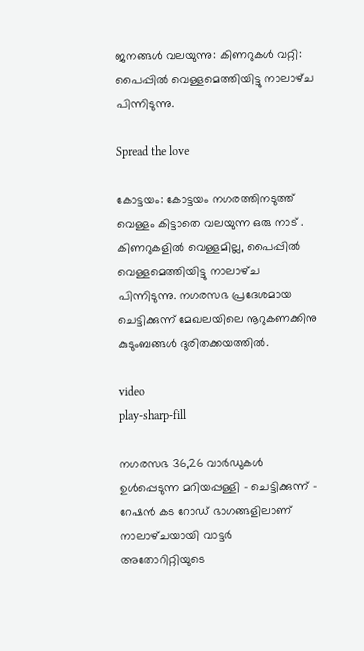ജനങ്ങൾ വലയുന്നു: കിണറുകൾ വറ്റി: പൈപ്പില്‍ വെള്ളമെത്തിയിട്ടു നാലാഴ്‌ച പിന്നിടുന്നു.

Spread the love

കോട്ടയം: കോട്ടയം നഗരത്തിനടുത്ത് വെള്ളം കിട്ടാതെ വലയുന്ന ഒരു നാട് .
കിണറുകളില്‍ വെള്ളമില്ല, പൈപ്പില്‍ വെള്ളമെത്തിയിട്ടു നാലാഴ്‌ച പിന്നിടുന്നു. നഗരസഭ പ്രദേശമായ ചെട്ടിക്കുന്ന്‌ മേഖലയിലെ നൂറുകണക്കിനു കുടുംബങ്ങള്‍ ദുരിതക്കയത്തില്‍.

video
play-sharp-fill

നഗരസഭ 36,26 വാര്‍ഡുകള്‍ ഉള്‍പ്പെടുന്ന മറിയപ്പള്ളി – ചെട്ടിക്കുന്ന്‌ – റേഷന്‍ കട റോഡ്‌ ഭാഗങ്ങളിലാണ്‌ നാലാഴ്‌ചയായി വാട്ടര്‍ അതോറിറ്റിയുടെ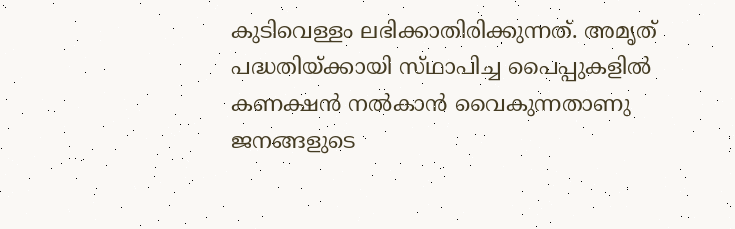കുടിവെള്ളം ലഭിക്കാതിരിക്കുന്നത്‌. അമൃത്‌ പദ്ധതിയ്‌ക്കായി സ്‌ഥാപിച്ച പൈപ്പുകളില്‍ കണക്ഷന്‍ നല്‍കാന്‍ വൈകുന്നതാണു ജനങ്ങളുടെ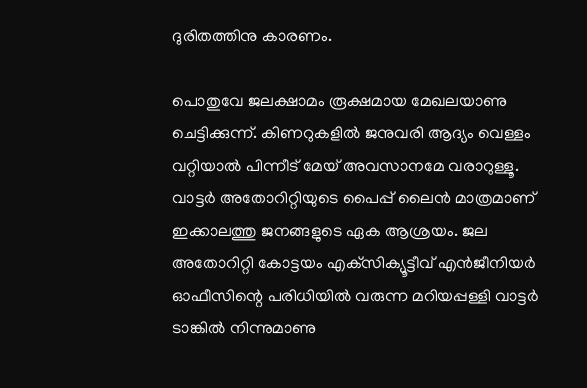ദുരിതത്തിനു കാരണം.

പൊതുവേ ജലക്ഷാമം രൂക്ഷമായ മേഖലയാണു ചെട്ടിക്കുന്ന്‌. കിണറുകളില്‍ ജനുവരി ആദ്യം വെള്ളം വറ്റിയാല്‍ പിന്നീട്‌ മേയ്‌ അവസാനമേ വരാറുള്ളൂ. വാട്ടര്‍ അതോറിറ്റിയുടെ പൈപ്പ്‌ ലൈന്‍ മാത്രമാണ്‌ ഇക്കാലത്തു ജനങ്ങളുടെ ഏക ആശ്രയം. ജല അതോറിറ്റി കോട്ടയം എക്‌സിക്യൂട്ടീവ്‌ എന്‍ജീനിയര്‍ ഓഫീസിന്റെ പരിധിയില്‍ വരുന്ന മറിയപ്പള്ളി വാട്ടര്‍ ടാങ്കില്‍ നിന്നുമാണു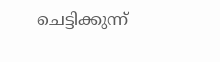ചെട്ടിക്കുന്ന്‌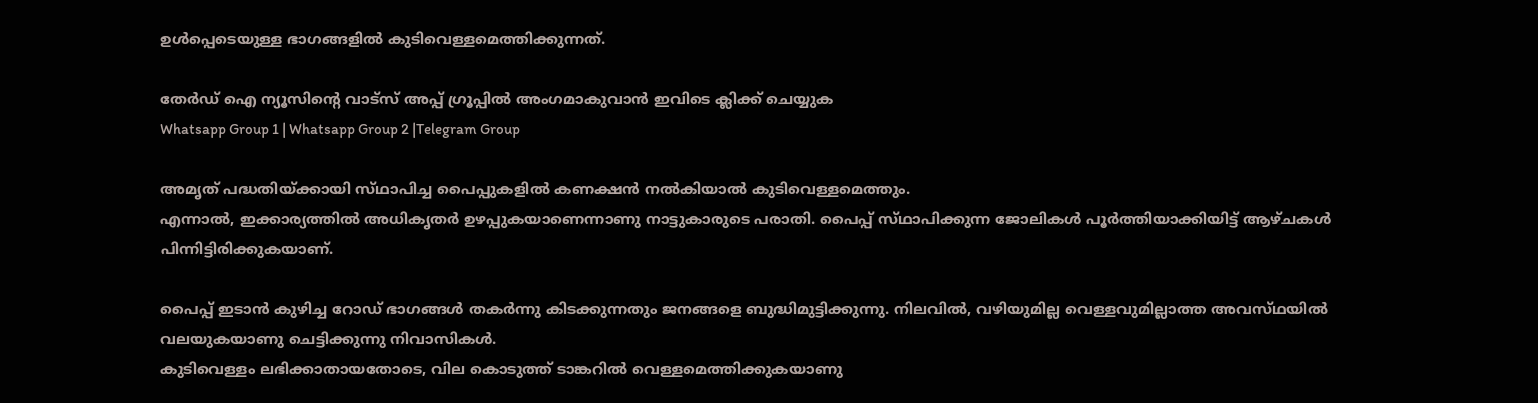ഉള്‍പ്പെടെയുള്ള ഭാഗങ്ങളില്‍ കുടിവെള്ളമെത്തിക്കുന്നത്‌.

തേർഡ് ഐ ന്യൂസിന്റെ വാട്സ് അപ്പ് ഗ്രൂപ്പിൽ അംഗമാകുവാൻ ഇവിടെ ക്ലിക്ക് ചെയ്യുക
Whatsapp Group 1 | Whatsapp Group 2 |Telegram Group

അമൃത്‌ പദ്ധതിയ്‌ക്കായി സ്‌ഥാപിച്ച പൈപ്പുകളില്‍ കണക്ഷന്‍ നല്‍കിയാല്‍ കുടിവെള്ളമെത്തും.
എന്നാല്‍, ഇക്കാര്യത്തില്‍ അധികൃതര്‍ ഉഴപ്പുകയാണെന്നാണു നാട്ടുകാരുടെ പരാതി. പൈപ്പ്‌ സ്‌ഥാപിക്കുന്ന ജോലികള്‍ പൂര്‍ത്തിയാക്കിയിട്ട്‌ ആഴ്‌ചകള്‍ പിന്നിട്ടിരിക്കുകയാണ്‌.

പൈപ്പ്‌ ഇടാന്‍ കുഴിച്ച റോഡ്‌ ഭാഗങ്ങള്‍ തകര്‍ന്നു കിടക്കുന്നതും ജനങ്ങളെ ബുദ്ധിമുട്ടിക്കുന്നു. നിലവില്‍, വഴിയുമില്ല വെള്ളവുമില്ലാത്ത അവസ്‌ഥയില്‍ വലയുകയാണു ചെട്ടിക്കുന്നു നിവാസികള്‍.
കുടിവെള്ളം ലഭിക്കാതായതോടെ, വില കൊടുത്ത്‌ ടാങ്കറില്‍ വെള്ളമെത്തിക്കുകയാണു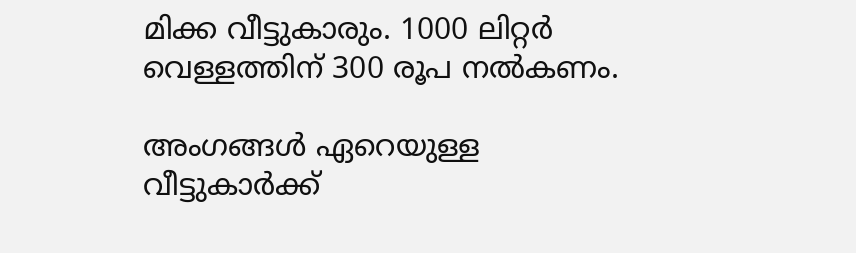മിക്ക വീട്ടുകാരും. 1000 ലിറ്റര്‍ വെള്ളത്തിന്‌ 300 രൂപ നല്‍കണം.

അംഗങ്ങള്‍ ഏറെയുള്ള വീട്ടുകാര്‍ക്ക്‌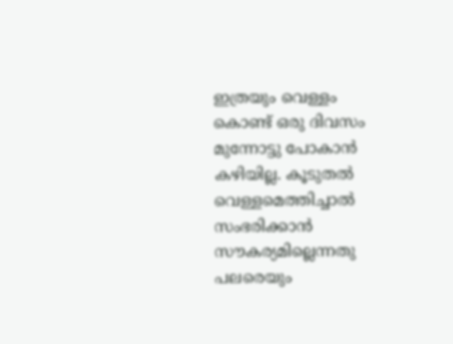ഇത്രയും വെള്ളം കൊണ്ട്‌ ഒരു ദിവസം മുന്നോട്ടു പോകാന്‍ കഴിയില്ല. കൂടുതല്‍ വെള്ളമെത്തിച്ചാല്‍ സംഭരിക്കാന്‍ സൗകര്യമില്ലെന്നതു പലരെയും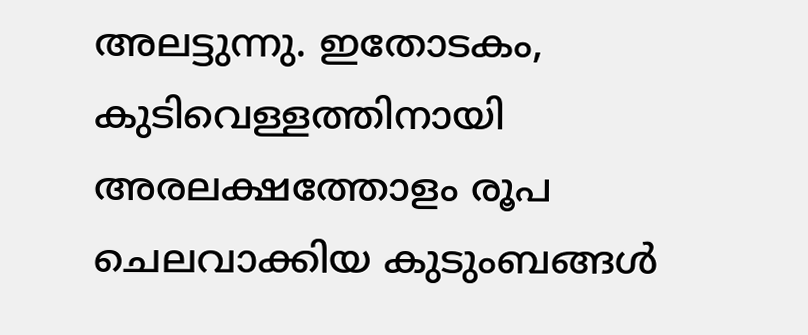അലട്ടുന്നു. ഇതോടകം, കുടിവെള്ളത്തിനായി അരലക്ഷത്തോളം രൂപ ചെലവാക്കിയ കുടുംബങ്ങള്‍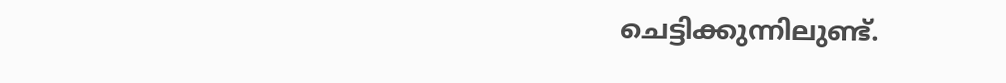ചെട്ടിക്കുന്നിലുണ്ട്‌.